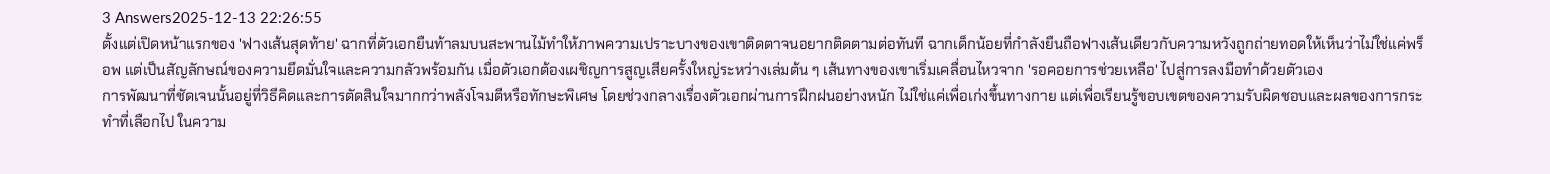3 Answers2025-12-13 22:26:55
ตั้งแต่เปิดหน้าแรกของ 'ฟางเส้นสุดท้าย' ฉากที่ตัวเอกยืนท้าลมบนสะพานไม้ทำให้ภาพความเปราะบางของเขาติดตาจนอยากติดตามต่อทันที ฉากเด็กน้อยที่กำลังยืนถือฟางเส้นเดียวกับความหวังถูกถ่ายทอดให้เห็นว่าไม่ใช่แค่พร็อพ แต่เป็นสัญลักษณ์ของความยึดมั่นใจและความกลัวพร้อมกัน เมื่อตัวเอกต้องเผชิญการสูญเสียครั้งใหญ่ระหว่างเล่มต้น ๆ เส้นทางของเขาเริ่มเคลื่อนไหวจาก 'รอคอยการช่วยเหลือ' ไปสู่การลงมือทำด้วยตัวเอง
การพัฒนาที่ชัดเจนนั้นอยู่ที่วิธีคิดและการตัดสินใจมากกว่าพลังโจมตีหรือทักษะพิเศษ โดยช่วงกลางเรื่องตัวเอกผ่านการฝึกฝนอย่างหนัก ไม่ใช่แค่เพื่อเก่งขึ้นทางกาย แต่เพื่อเรียนรู้ขอบเขตของความรับผิดชอบและผลของการกระทำที่เลือกไป ในความ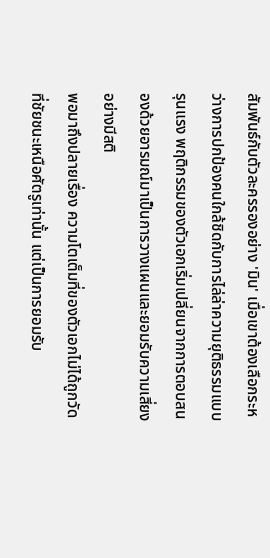สัมพันธ์กับตัวละครรองอย่าง 'มิน' เมื่อเขาต้องเลือกระหว่างการปกป้องคนใกล้ชิดกับการไล่ล่าความยุติธรรมแบบรุนแรง พฤติกรรมของตัวเอกเริ่มเปลี่ยนจากการตอบสนองด้วยอารมณ์มาเป็นการวางแผนและยอมรับความเสี่ยงอย่างมีสติ
พอมาถึงปลายเรื่อง ความโตเต็มที่ของตัวเอกไม่ได้ถูกวัดที่ชัยชนะเหนือศัตรูเท่านั้น แต่เป็นการยอมรับ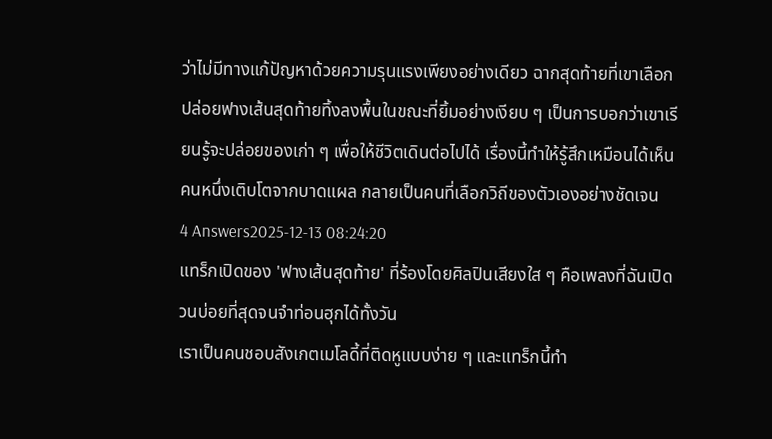ว่าไม่มีทางแก้ปัญหาด้วยความรุนแรงเพียงอย่างเดียว ฉากสุดท้ายที่เขาเลือกปล่อยฟางเส้นสุดท้ายทิ้งลงพื้นในขณะที่ยิ้มอย่างเงียบ ๆ เป็นการบอกว่าเขาเรียนรู้จะปล่อยของเก่า ๆ เพื่อให้ชีวิตเดินต่อไปได้ เรื่องนี้ทำให้รู้สึกเหมือนได้เห็นคนหนึ่งเติบโตจากบาดแผล กลายเป็นคนที่เลือกวิถีของตัวเองอย่างชัดเจน
4 Answers2025-12-13 08:24:20
แทร็กเปิดของ 'ฟางเส้นสุดท้าย' ที่ร้องโดยศิลปินเสียงใส ๆ คือเพลงที่ฉันเปิดวนบ่อยที่สุดจนจำท่อนฮุกได้ทั้งวัน
เราเป็นคนชอบสังเกตเมโลดี้ที่ติดหูแบบง่าย ๆ และแทร็กนี้ทำ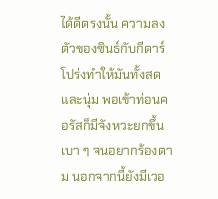ได้ดีตรงนั้น ความลงตัวของซินธ์กับกีตาร์โปร่งทำให้มันทั้งสดและนุ่ม พอเข้าท่อนคอรัสก็มีจังหวะยกขึ้นเบา ๆ จนอยากร้องตาม นอกจากนี้ยังมีเวอ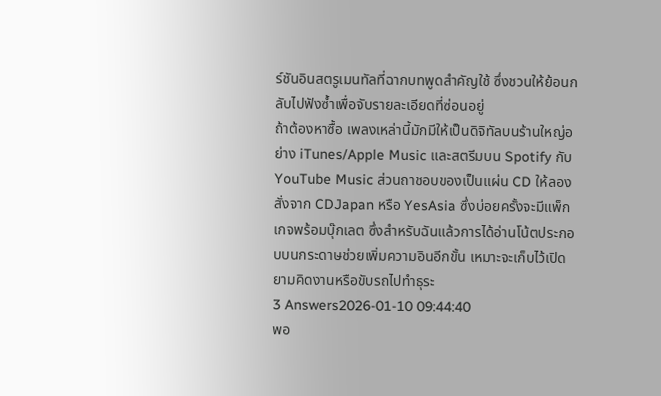ร์ชันอินสตรูเมนทัลที่ฉากบทพูดสำคัญใช้ ซึ่งชวนให้ย้อนกลับไปฟังซ้ำเพื่อจับรายละเอียดที่ซ่อนอยู่
ถ้าต้องหาซื้อ เพลงเหล่านี้มักมีให้เป็นดิจิทัลบนร้านใหญ่อย่าง iTunes/Apple Music และสตรีมบน Spotify กับ YouTube Music ส่วนถาชอบของเป็นแผ่น CD ให้ลองสั่งจาก CDJapan หรือ YesAsia ซึ่งบ่อยครั้งจะมีแพ็กเกจพร้อมบุ๊กเลต ซึ่งสำหรับฉันแล้วการได้อ่านโน้ตประกอบบนกระดาษช่วยเพิ่มความอินอีกขั้น เหมาะจะเก็บไว้เปิดยามคิดงานหรือขับรถไปทำธุระ
3 Answers2026-01-10 09:44:40
พอ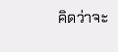คิดว่าจะ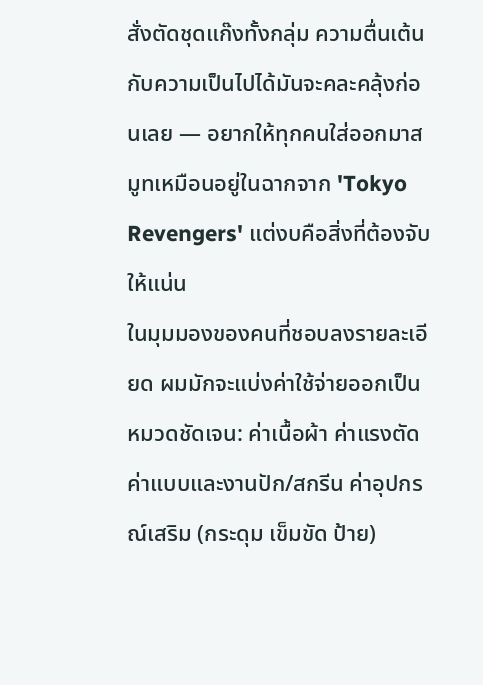สั่งตัดชุดแก๊งทั้งกลุ่ม ความตื่นเต้นกับความเป็นไปได้มันจะคละคลุ้งก่อนเลย — อยากให้ทุกคนใส่ออกมาสมูทเหมือนอยู่ในฉากจาก 'Tokyo Revengers' แต่งบคือสิ่งที่ต้องจับให้แน่น
ในมุมมองของคนที่ชอบลงรายละเอียด ผมมักจะแบ่งค่าใช้จ่ายออกเป็นหมวดชัดเจน: ค่าเนื้อผ้า ค่าแรงตัด ค่าแบบและงานปัก/สกรีน ค่าอุปกรณ์เสริม (กระดุม เข็มขัด ป้าย)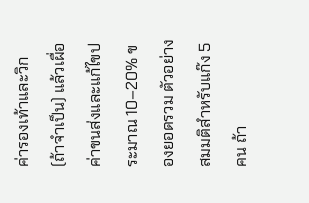ค่ารองเท้าและวิก (ถ้าจำเป็น) แล้วเผื่อค่าขนส่งและแก้ไขประมาณ 10–20% ของยอดรวม ตัวอย่างสมมติสำหรับแก๊ง 5 คน ถ้า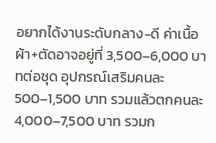อยากได้งานระดับกลาง-ดี ค่าเนื้อผ้า+ตัดอาจอยู่ที่ 3,500–6,000 บาทต่อชุด อุปกรณ์เสริมคนละ 500–1,500 บาท รวมแล้วตกคนละ 4,000–7,500 บาท รวมก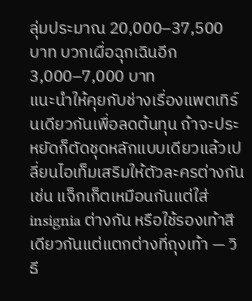ลุ่มประมาณ 20,000–37,500 บาท บวกเผื่อฉุกเฉินอีก 3,000–7,000 บาท
แนะนำให้คุยกับช่างเรื่องแพตเทิร์นเดียวกันเพื่อลดต้นทุน ถ้าจะประหยัดก็ตัดชุดหลักแบบเดียวแล้วเปลี่ยนไอเท็มเสริมให้ตัวละครต่างกัน เช่น แจ็กเก็ตเหมือนกันแต่ใส่ insignia ต่างกัน หรือใช้รองเท้าสีเดียวกันแต่แตกต่างที่ถุงเท้า — วิธี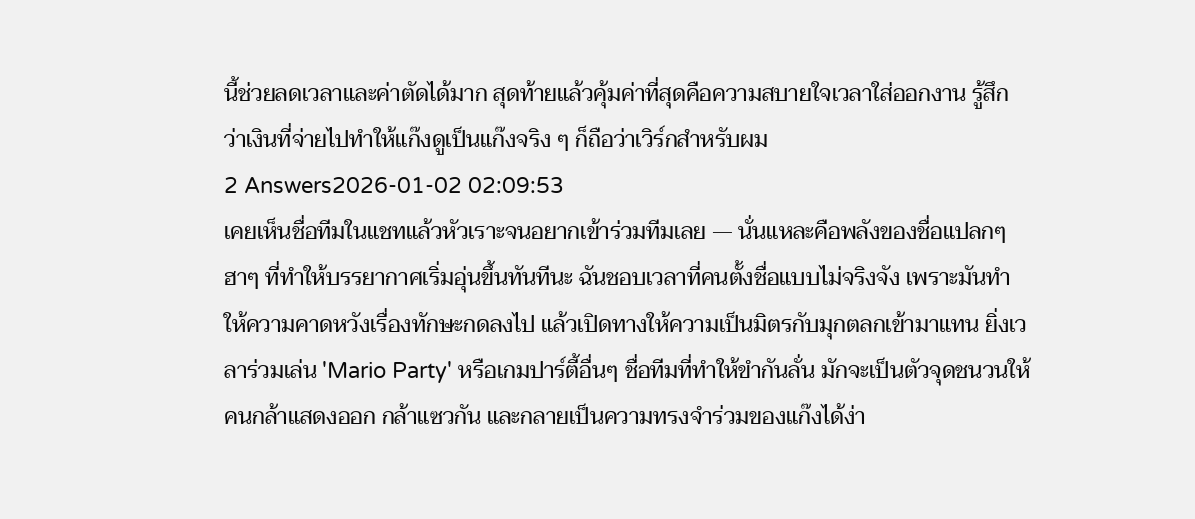นี้ช่วยลดเวลาและค่าตัดได้มาก สุดท้ายแล้วคุ้มค่าที่สุดคือความสบายใจเวลาใส่ออกงาน รู้สึกว่าเงินที่จ่ายไปทำให้แก๊งดูเป็นแก๊งจริง ๆ ก็ถือว่าเวิร์กสำหรับผม
2 Answers2026-01-02 02:09:53
เคยเห็นชื่อทีมในแชทแล้วหัวเราะจนอยากเข้าร่วมทีมเลย — นั่นแหละคือพลังของชื่อแปลกๆ ฮาๆ ที่ทำให้บรรยากาศเริ่มอุ่นขึ้นทันทีนะ ฉันชอบเวลาที่คนตั้งชื่อแบบไม่จริงจัง เพราะมันทำให้ความคาดหวังเรื่องทักษะกดลงไป แล้วเปิดทางให้ความเป็นมิตรกับมุกตลกเข้ามาแทน ยิ่งเวลาร่วมเล่น 'Mario Party' หรือเกมปาร์ตี้อื่นๆ ชื่อทีมที่ทำให้ขำกันลั่น มักจะเป็นตัวจุดชนวนให้คนกล้าแสดงออก กล้าแซวกัน และกลายเป็นความทรงจำร่วมของแก๊งได้ง่า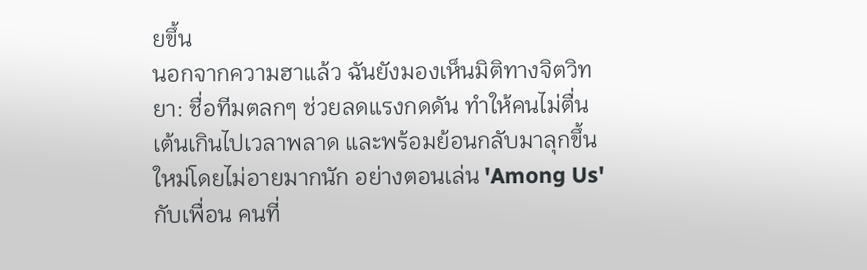ยขึ้น
นอกจากความฮาแล้ว ฉันยังมองเห็นมิติทางจิตวิทยา: ชื่อทีมตลกๆ ช่วยลดแรงกดดัน ทำให้คนไม่ตื่นเต้นเกินไปเวลาพลาด และพร้อมย้อนกลับมาลุกขึ้นใหม่โดยไม่อายมากนัก อย่างตอนเล่น 'Among Us' กับเพื่อน คนที่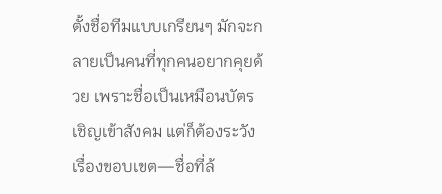ตั้งชื่อทีมแบบเกรียนๆ มักจะกลายเป็นคนที่ทุกคนอยากคุยด้วย เพราะชื่อเป็นเหมือนบัตรเชิญเข้าสังคม แต่ก็ต้องระวังเรื่องขอบเขต—ชื่อที่ล้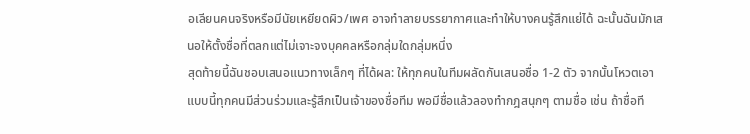อเลียนคนจริงหรือมีนัยเหยียดผิว/เพศ อาจทำลายบรรยากาศและทำให้บางคนรู้สึกแย่ได้ ฉะนั้นฉันมักเสนอให้ตั้งชื่อที่ตลกแต่ไม่เจาะจงบุคคลหรือกลุ่มใดกลุ่มหนึ่ง
สุดท้ายนี้ฉันชอบเสนอแนวทางเล็กๆ ที่ได้ผล: ให้ทุกคนในทีมผลัดกันเสนอชื่อ 1-2 ตัว จากนั้นโหวตเอา แบบนี้ทุกคนมีส่วนร่วมและรู้สึกเป็นเจ้าของชื่อทีม พอมีชื่อแล้วลองทำกฎสนุกๆ ตามชื่อ เช่น ถ้าชื่อที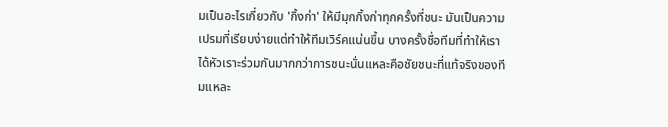มเป็นอะไรเกี่ยวกับ 'กิ้งก่า' ให้มีมุกกิ้งก่าทุกครั้งที่ชนะ มันเป็นความเปรมที่เรียบง่ายแต่ทำให้ทีมเวิร์คแน่นขึ้น บางครั้งชื่อทีมที่ทำให้เราได้หัวเราะร่วมกันมากกว่าการชนะนั่นแหละคือชัยชนะที่แท้จริงของทีมแหละ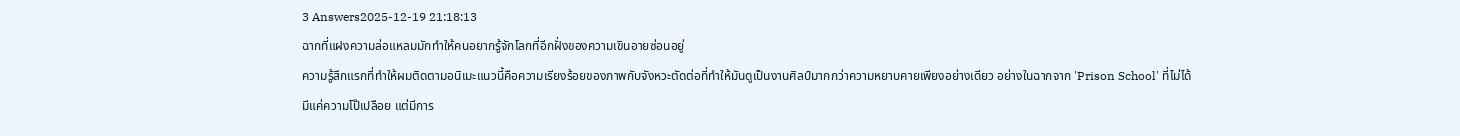3 Answers2025-12-19 21:18:13
ฉากที่แฝงความล่อแหลมมักทำให้คนอยากรู้จักโลกที่อีกฝั่งของความเขินอายซ่อนอยู่
ความรู้สึกแรกที่ทำให้ผมติดตามอนิเมะแนวนี้คือความเรียงร้อยของภาพกับจังหวะตัดต่อที่ทำให้มันดูเป็นงานศิลป์มากกว่าความหยาบคายเพียงอย่างเดียว อย่างในฉากจาก 'Prison School' ที่ไม่ได้มีแค่ความโป๊เปลือย แต่มีการ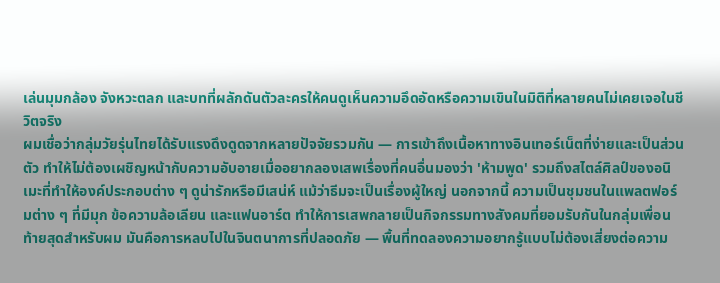เล่นมุมกล้อง จังหวะตลก และบทที่ผลักดันตัวละครให้คนดูเห็นความอึดอัดหรือความเขินในมิติที่หลายคนไม่เคยเจอในชีวิตจริง
ผมเชื่อว่ากลุ่มวัยรุ่นไทยได้รับแรงดึงดูดจากหลายปัจจัยรวมกัน — การเข้าถึงเนื้อหาทางอินเทอร์เน็ตที่ง่ายและเป็นส่วนตัว ทำให้ไม่ต้องเผชิญหน้ากับความอับอายเมื่ออยากลองเสพเรื่องที่คนอื่นมองว่า 'ห้ามพูด' รวมถึงสไตล์ศิลป์ของอนิเมะที่ทำให้องค์ประกอบต่าง ๆ ดูน่ารักหรือมีเสน่ห์ แม้ว่าธีมจะเป็นเรื่องผู้ใหญ่ นอกจากนี้ ความเป็นชุมชนในแพลตฟอร์มต่าง ๆ ที่มีมุก ข้อความล้อเลียน และแฟนอาร์ต ทำให้การเสพกลายเป็นกิจกรรมทางสังคมที่ยอมรับกันในกลุ่มเพื่อน
ท้ายสุดสำหรับผม มันคือการหลบไปในจินตนาการที่ปลอดภัย — พื้นที่ทดลองความอยากรู้แบบไม่ต้องเสี่ยงต่อความ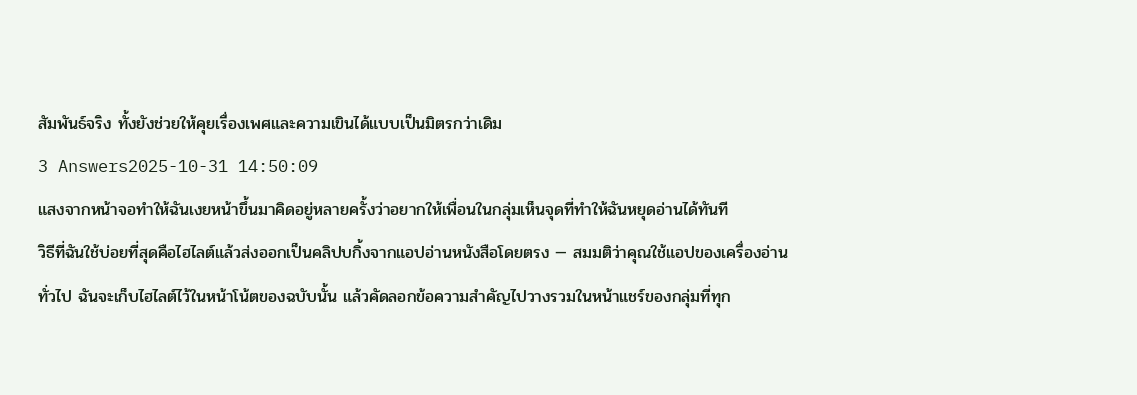สัมพันธ์จริง ทั้งยังช่วยให้คุยเรื่องเพศและความเขินได้แบบเป็นมิตรกว่าเดิม
3 Answers2025-10-31 14:50:09
แสงจากหน้าจอทำให้ฉันเงยหน้าขึ้นมาคิดอยู่หลายครั้งว่าอยากให้เพื่อนในกลุ่มเห็นจุดที่ทำให้ฉันหยุดอ่านได้ทันที
วิธีที่ฉันใช้บ่อยที่สุดคือไฮไลต์แล้วส่งออกเป็นคลิปบกิ้งจากแอปอ่านหนังสือโดยตรง — สมมติว่าคุณใช้แอปของเครื่องอ่านทั่วไป ฉันจะเก็บไฮไลต์ไว้ในหน้าโน้ตของฉบับนั้น แล้วคัดลอกข้อความสำคัญไปวางรวมในหน้าแชร์ของกลุ่มที่ทุก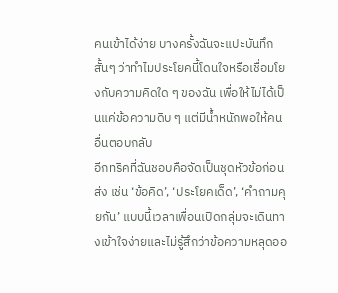คนเข้าได้ง่าย บางครั้งฉันจะแปะบันทึกสั้นๆ ว่าทำไมประโยคนี้โดนใจหรือเชื่อมโยงกับความคิดใด ๆ ของฉัน เพื่อให้ไม่ได้เป็นแค่ข้อความดิบ ๆ แต่มีน้ำหนักพอให้คนอื่นตอบกลับ
อีกทริคที่ฉันชอบคือจัดเป็นชุดหัวข้อก่อนส่ง เช่น ‘ข้อคิด’, ‘ประโยคเด็ด’, ‘คำถามคุยกัน’ แบบนี้เวลาเพื่อนเปิดกลุ่มจะเดินทางเข้าใจง่ายและไม่รู้สึกว่าข้อความหลุดออ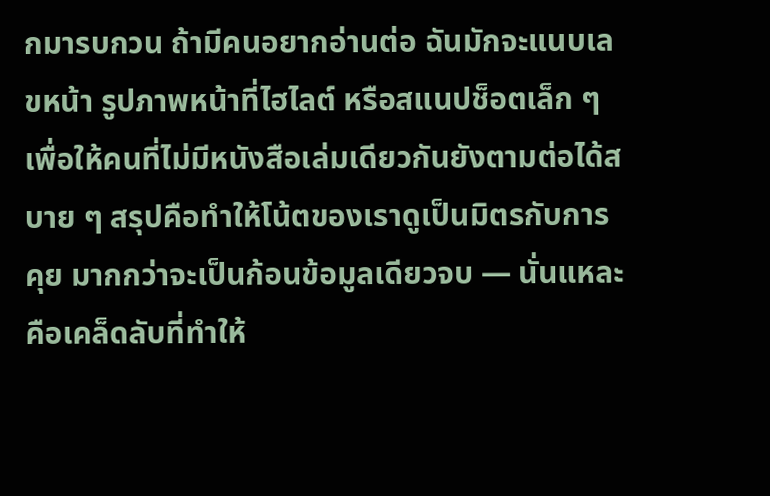กมารบกวน ถ้ามีคนอยากอ่านต่อ ฉันมักจะแนบเลขหน้า รูปภาพหน้าที่ไฮไลต์ หรือสแนปช็อตเล็ก ๆ เพื่อให้คนที่ไม่มีหนังสือเล่มเดียวกันยังตามต่อได้สบาย ๆ สรุปคือทำให้โน้ตของเราดูเป็นมิตรกับการคุย มากกว่าจะเป็นก้อนข้อมูลเดียวจบ — นั่นแหละคือเคล็ดลับที่ทำให้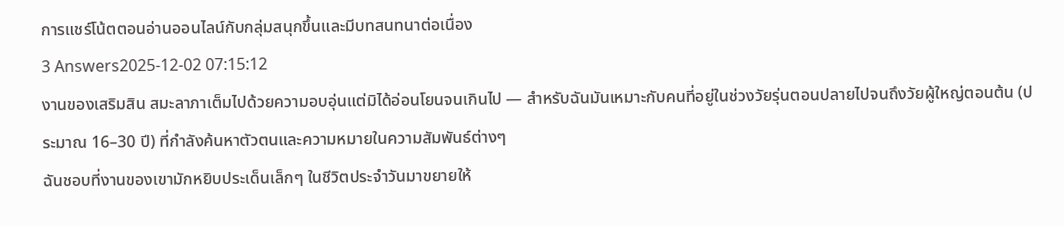การแชร์โน้ตตอนอ่านออนไลน์กับกลุ่มสนุกขึ้นและมีบทสนทนาต่อเนื่อง
3 Answers2025-12-02 07:15:12
งานของเสริมสิน สมะลาภาเต็มไปด้วยความอบอุ่นแต่มิได้อ่อนโยนจนเกินไป — สำหรับฉันมันเหมาะกับคนที่อยู่ในช่วงวัยรุ่นตอนปลายไปจนถึงวัยผู้ใหญ่ตอนต้น (ประมาณ 16–30 ปี) ที่กำลังค้นหาตัวตนและความหมายในความสัมพันธ์ต่างๆ
ฉันชอบที่งานของเขามักหยิบประเด็นเล็กๆ ในชีวิตประจำวันมาขยายให้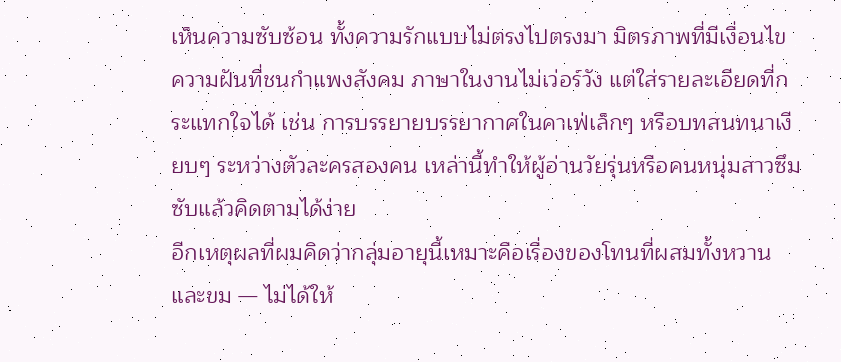เห็นความซับซ้อน ทั้งความรักแบบไม่ตรงไปตรงมา มิตรภาพที่มีเงื่อนไข ความฝันที่ชนกำแพงสังคม ภาษาในงานไม่เว่อร์วัง แต่ใส่รายละเอียดที่กระแทกใจได้ เช่น การบรรยายบรรยากาศในคาเฟ่เล็กๆ หรือบทสนทนาเงียบๆ ระหว่างตัวละครสองคน เหล่านี้ทำให้ผู้อ่านวัยรุ่นหรือคนหนุ่มสาวซึมซับแล้วคิดตามได้ง่าย
อีกเหตุผลที่ผมคิดว่ากลุ่มอายุนี้เหมาะคือเรื่องของโทนที่ผสมทั้งหวานและขม — ไม่ได้ให้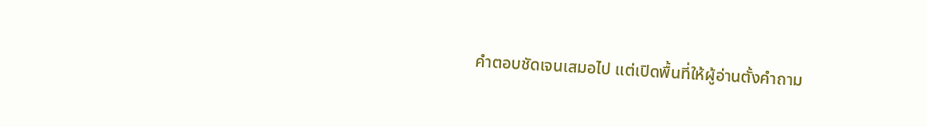คำตอบชัดเจนเสมอไป แต่เปิดพื้นที่ให้ผู้อ่านตั้งคำถาม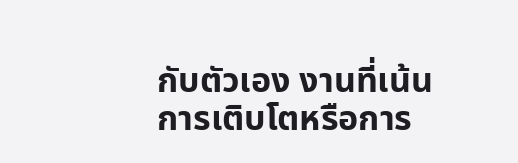กับตัวเอง งานที่เน้นการเติบโตหรือการ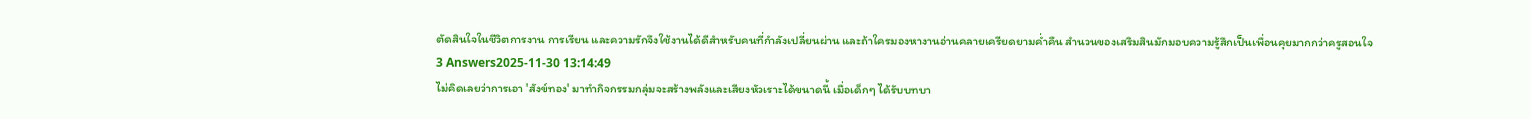ตัดสินใจในชีวิตการงาน การเรียน และความรักจึงใช้งานได้ดีสำหรับคนที่กำลังเปลี่ยนผ่าน และถ้าใครมองหางานอ่านคลายเครียดยามค่ำคืน สำนวนของเสริมสินมักมอบความรู้สึกเป็นเพื่อนคุยมากกว่าครูสอนใจ
3 Answers2025-11-30 13:14:49
ไม่คิดเลยว่าการเอา 'สังข์ทอง' มาทำกิจกรรมกลุ่มจะสร้างพลังและเสียงหัวเราะได้ขนาดนี้ เมื่อเด็กๆ ได้รับบทบา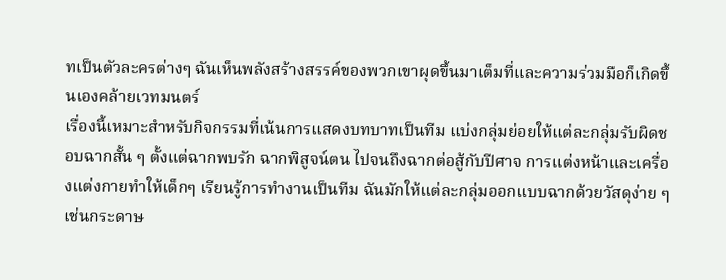ทเป็นตัวละครต่างๆ ฉันเห็นพลังสร้างสรรค์ของพวกเขาผุดขึ้นมาเต็มที่และความร่วมมือก็เกิดขึ้นเองคล้ายเวทมนตร์
เรื่องนี้เหมาะสำหรับกิจกรรมที่เน้นการแสดงบทบาทเป็นทีม แบ่งกลุ่มย่อยให้แต่ละกลุ่มรับผิดชอบฉากสั้น ๆ ตั้งแต่ฉากพบรัก ฉากพิสูจน์ตน ไปจนถึงฉากต่อสู้กับปีศาจ การแต่งหน้าและเครื่องแต่งกายทำให้เด็กๆ เรียนรู้การทำงานเป็นทีม ฉันมักให้แต่ละกลุ่มออกแบบฉากด้วยวัสดุง่าย ๆ เช่นกระดาษ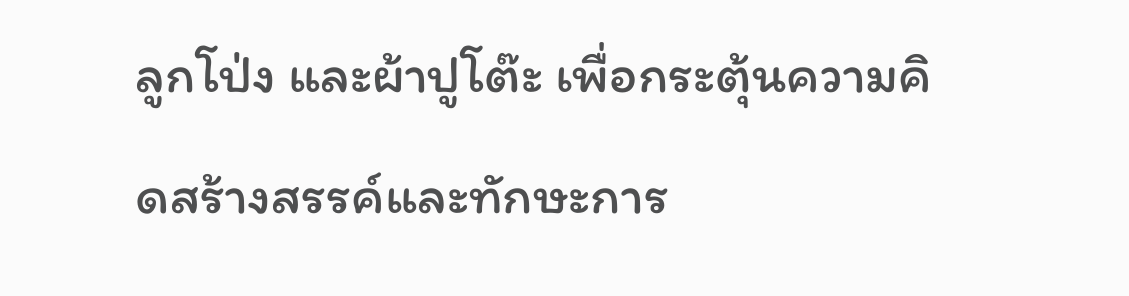ลูกโป่ง และผ้าปูโต๊ะ เพื่อกระตุ้นความคิดสร้างสรรค์และทักษะการ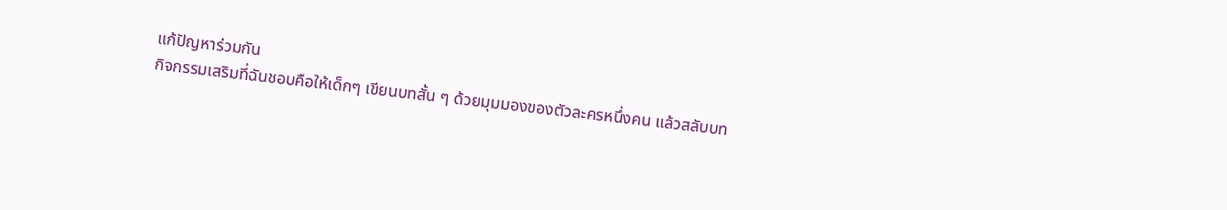แก้ปัญหาร่วมกัน
กิจกรรมเสริมที่ฉันชอบคือให้เด็กๆ เขียนบทสั้น ๆ ด้วยมุมมองของตัวละครหนึ่งคน แล้วสลับบท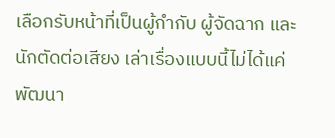เลือกรับหน้าที่เป็นผู้กำกับ ผู้จัดฉาก และนักตัดต่อเสียง เล่าเรื่องแบบนี้ไม่ได้แค่พัฒนา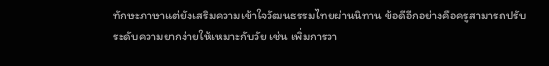ทักษะภาษาแต่ยังเสริมความเข้าใจวัฒนธรรมไทยผ่านนิทาน ข้อดีอีกอย่างคือครูสามารถปรับระดับความยากง่ายให้เหมาะกับวัย เช่น เพิ่มการวา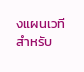งแผนเวทีสำหรับ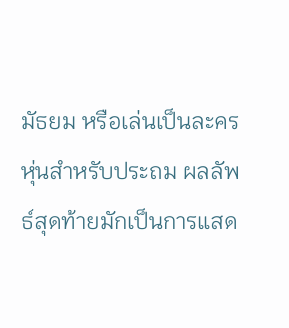มัธยม หรือเล่นเป็นละครหุ่นสำหรับประถม ผลลัพธ์สุดท้ายมักเป็นการแสด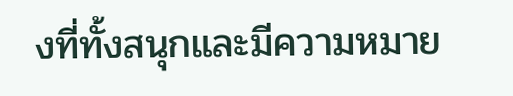งที่ทั้งสนุกและมีความหมาย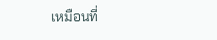เหมือนที่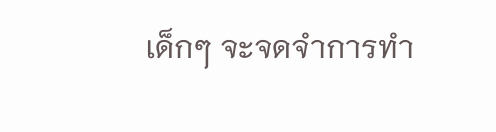เด็กๆ จะจดจำการทำ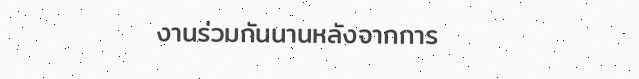งานร่วมกันนานหลังจากการ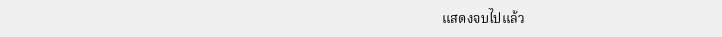แสดงจบไปแล้ว